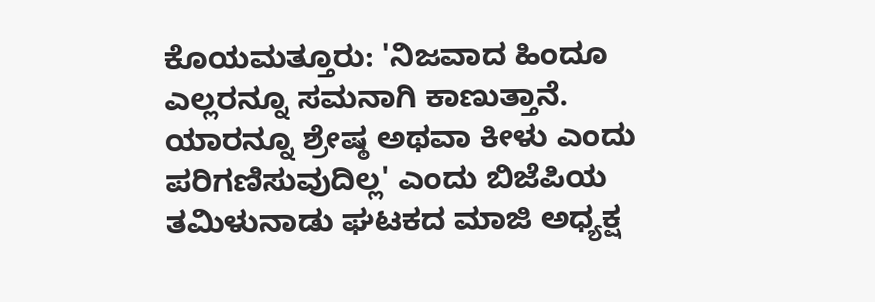ಕೊಯಮತ್ತೂರು: 'ನಿಜವಾದ ಹಿಂದೂ ಎಲ್ಲರನ್ನೂ ಸಮನಾಗಿ ಕಾಣುತ್ತಾನೆ. ಯಾರನ್ನೂ ಶ್ರೇಷ್ಠ ಅಥವಾ ಕೀಳು ಎಂದು ಪರಿಗಣಿಸುವುದಿಲ್ಲ' ಎಂದು ಬಿಜೆಪಿಯ ತಮಿಳುನಾಡು ಘಟಕದ ಮಾಜಿ ಅಧ್ಯಕ್ಷ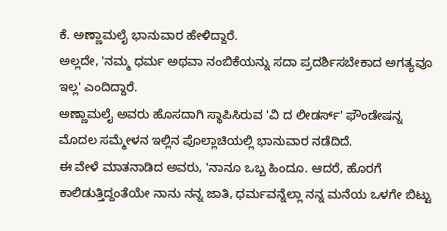ಕೆ. ಅಣ್ಣಾಮಲೈ ಭಾನುವಾರ ಹೇಳಿದ್ದಾರೆ.
ಅಲ್ಲದೇ, 'ನಮ್ಮ ಧರ್ಮ ಅಥವಾ ನಂಬಿಕೆಯನ್ನು ಸದಾ ಪ್ರದರ್ಶಿಸಬೇಕಾದ ಅಗತ್ಯವೂ ಇಲ್ಲ' ಎಂದಿದ್ದಾರೆ.
ಅಣ್ಣಾಮಲೈ ಅವರು ಹೊಸದಾಗಿ ಸ್ಥಾಪಿಸಿರುವ 'ವಿ ದ ಲೀಡರ್ಸ್' ಫೌಂಡೇಷನ್ನ ಮೊದಲ ಸಮ್ಮೇಳನ ಇಲ್ಲಿನ ಪೊಲ್ಲಾಚಿಯಲ್ಲಿ ಭಾನುವಾರ ನಡೆದಿದೆ.
ಈ ವೇಳೆ ಮಾತನಾಡಿದ ಅವರು, 'ನಾನೂ ಒಬ್ಬ ಹಿಂದೂ. ಆದರೆ, ಹೊರಗೆ ಕಾಲಿಡುತ್ತಿದ್ದಂತೆಯೇ ನಾನು ನನ್ನ ಜಾತಿ, ಧರ್ಮವನ್ನೆಲ್ಲಾ ನನ್ನ ಮನೆಯ ಒಳಗೇ ಬಿಟ್ಟು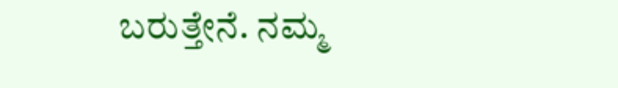ಬರುತ್ತೇನೆ. ನಮ್ಮ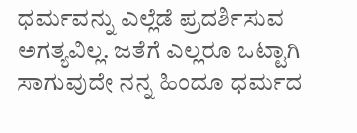ಧರ್ಮವನ್ನು ಎಲ್ಲೆಡೆ ಪ್ರದರ್ಶಿಸುವ ಅಗತ್ಯವಿಲ್ಲ. ಜತೆಗೆ ಎಲ್ಲರೂ ಒಟ್ಟಾಗಿ ಸಾಗುವುದೇ ನನ್ನ ಹಿಂದೂ ಧರ್ಮದ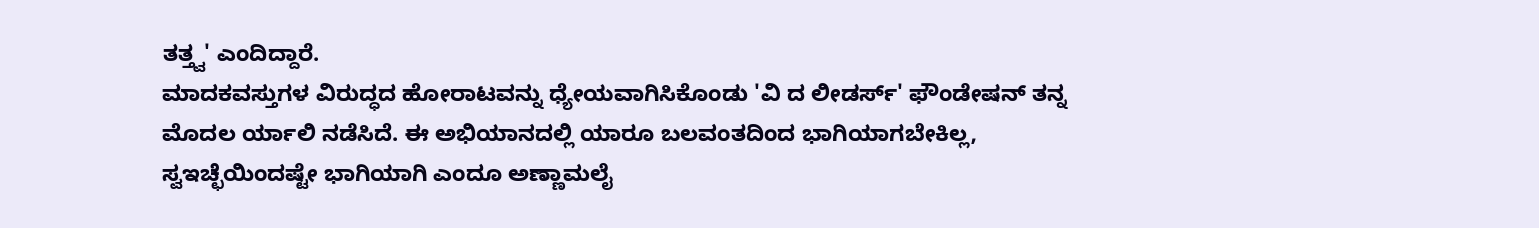ತತ್ತ್ವ' ಎಂದಿದ್ದಾರೆ.
ಮಾದಕವಸ್ತುಗಳ ವಿರುದ್ಧದ ಹೋರಾಟವನ್ನು ಧ್ಯೇಯವಾಗಿಸಿಕೊಂಡು 'ವಿ ದ ಲೀಡರ್ಸ್' ಫೌಂಡೇಷನ್ ತನ್ನ ಮೊದಲ ರ್ಯಾಲಿ ನಡೆಸಿದೆ. ಈ ಅಭಿಯಾನದಲ್ಲಿ ಯಾರೂ ಬಲವಂತದಿಂದ ಭಾಗಿಯಾಗಬೇಕಿಲ್ಲ, ಸ್ವಇಚ್ಛೆಯಿಂದಷ್ಟೇ ಭಾಗಿಯಾಗಿ ಎಂದೂ ಅಣ್ಣಾಮಲೈ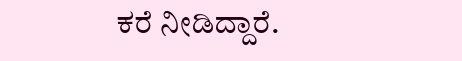ಕರೆ ನೀಡಿದ್ದಾರೆ.